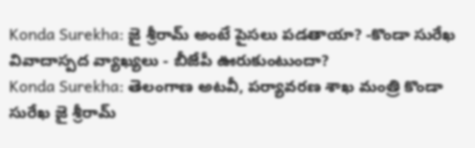Konda Surekha: జై శ్రీరామ్ అంటే పైసలు పడతాయా? -కొండా సురేఖ వివాదాస్పద వ్యాఖ్యలు - బీజేపీ ఊరుకుంటుందా?
Konda Surekha: తెలంగాణ అటవీ, పర్యావరణ శాఖ మంత్రి కొండా సురేఖ జై శ్రీరామ్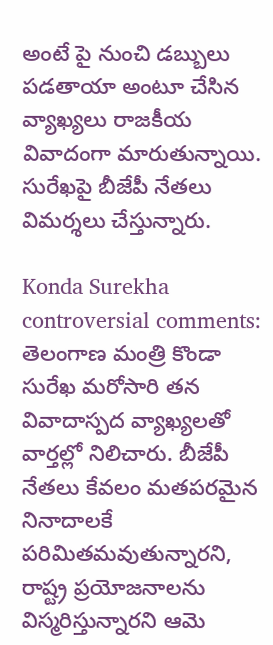అంటే పై నుంచి డబ్బులు పడతాయా అంటూ చేసిన వ్యాఖ్యలు రాజకీయ వివాదంగా మారుతున్నాయి. సురేఖపై బీజేపీ నేతలు విమర్శలు చేస్తున్నారు.

Konda Surekha controversial comments: తెలంగాణ మంత్రి కొండా సురేఖ మరోసారి తన వివాదాస్పద వ్యాఖ్యలతో వార్తల్లో నిలిచారు. బీజేపీ నేతలు కేవలం మతపరమైన నినాదాలకే పరిమితమవుతున్నారని, రాష్ట్ర ప్రయోజనాలను విస్మరిస్తున్నారని ఆమె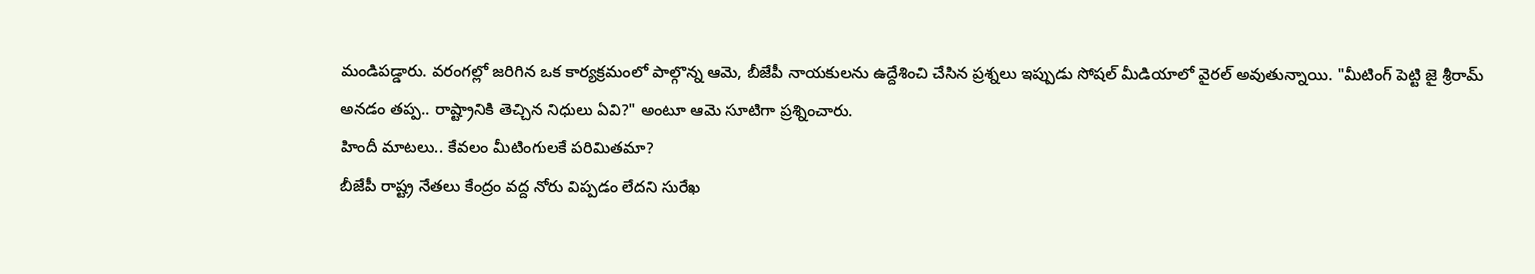మండిపడ్డారు. వరంగల్లో జరిగిన ఒక కార్యక్రమంలో పాల్గొన్న ఆమె, బీజేపీ నాయకులను ఉద్దేశించి చేసిన ప్రశ్నలు ఇప్పుడు సోషల్ మీడియాలో వైరల్ అవుతున్నాయి. "మీటింగ్ పెట్టి జై శ్రీరామ్ అనడం తప్ప.. రాష్ట్రానికి తెచ్చిన నిధులు ఏవి?" అంటూ ఆమె సూటిగా ప్రశ్నించారు.
హిందీ మాటలు.. కేవలం మీటింగులకే పరిమితమా?
బీజేపీ రాష్ట్ర నేతలు కేంద్రం వద్ద నోరు విప్పడం లేదని సురేఖ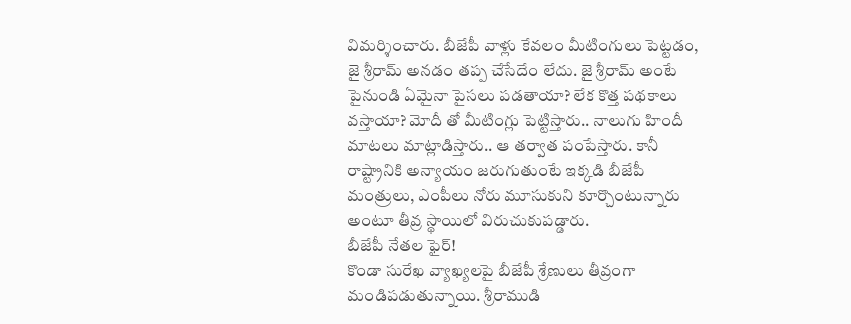విమర్శించారు. బీజేపీ వాళ్లు కేవలం మీటింగులు పెట్టడం, జై శ్రీరామ్ అనడం తప్ప చేసేదేం లేదు. జై శ్రీరామ్ అంటే పైనుండి ఏమైనా పైసలు పడతాయా? లేక కొత్త పథకాలు వస్తాయా? మోదీ తో మీటింగ్లు పెట్టిస్తారు.. నాలుగు హిందీ మాటలు మాట్లాడిస్తారు.. ఆ తర్వాత పంపేస్తారు. కానీ రాష్ట్రానికి అన్యాయం జరుగుతుంటే ఇక్కడి బీజేపీ మంత్రులు, ఎంపీలు నోరు మూసుకుని కూర్చొంటున్నారు అంటూ తీవ్ర స్థాయిలో విరుచుకుపడ్డారు.
బీజేపీ నేతల ఫైర్!
కొండా సురేఖ వ్యాఖ్యలపై బీజేపీ శ్రేణులు తీవ్రంగా మండిపడుతున్నాయి. శ్రీరాముడి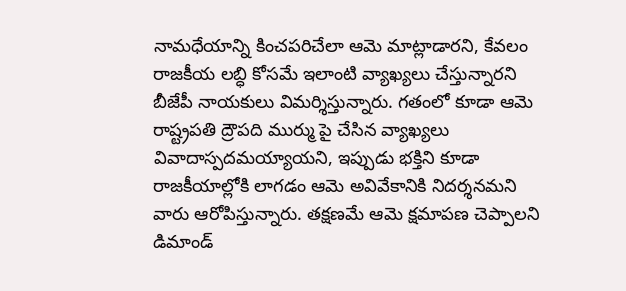నామధేయాన్ని కించపరిచేలా ఆమె మాట్లాడారని, కేవలం రాజకీయ లబ్ధి కోసమే ఇలాంటి వ్యాఖ్యలు చేస్తున్నారని బీజేపీ నాయకులు విమర్శిస్తున్నారు. గతంలో కూడా ఆమె రాష్ట్రపతి ద్రౌపది ముర్ము పై చేసిన వ్యాఖ్యలు వివాదాస్పదమయ్యాయని, ఇప్పుడు భక్తిని కూడా రాజకీయాల్లోకి లాగడం ఆమె అవివేకానికి నిదర్శనమని వారు ఆరోపిస్తున్నారు. తక్షణమే ఆమె క్షమాపణ చెప్పాలని డిమాండ్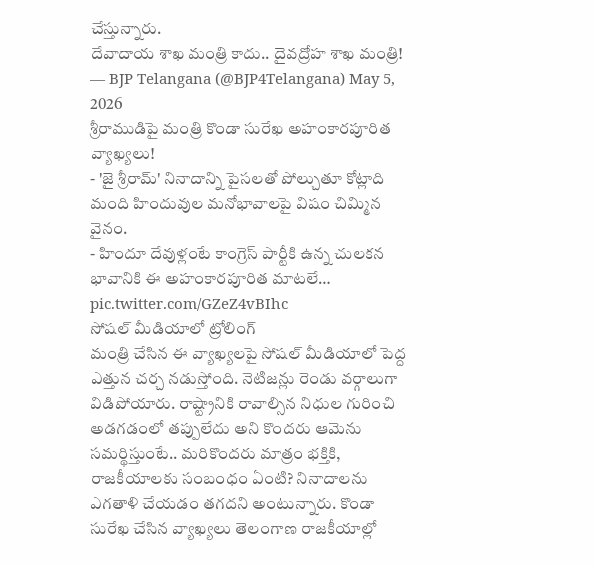చేస్తున్నారు.
దేవాదాయ శాఖ మంత్రి కాదు.. దైవద్రోహ శాఖ మంత్రి!
— BJP Telangana (@BJP4Telangana) May 5, 2026
శ్రీరాముడిపై మంత్రి కొండా సురేఖ అహంకారపూరిత వ్యాఖ్యలు!
- 'జై శ్రీరామ్' నినాదాన్ని పైసలతో పోల్చుతూ కోట్లాది మంది హిందువుల మనోభావాలపై విషం చిమ్మిన వైనం.
- హిందూ దేవుళ్లంటే కాంగ్రెస్ పార్టీకి ఉన్న చులకన భావానికి ఈ అహంకారపూరిత మాటలే… pic.twitter.com/GZeZ4vBIhc
సోషల్ మీడియాలో ట్రోలింగ్
మంత్రి చేసిన ఈ వ్యాఖ్యలపై సోషల్ మీడియాలో పెద్ద ఎత్తున చర్చ నడుస్తోంది. నెటిజన్లు రెండు వర్గాలుగా విడిపోయారు. రాష్ట్రానికి రావాల్సిన నిధుల గురించి అడగడంలో తప్పులేదు అని కొందరు ఆమెను సమర్థిస్తుంటే.. మరికొందరు మాత్రం భక్తికి, రాజకీయాలకు సంబంధం ఏంటి? నినాదాలను ఎగతాళి చేయడం తగదని అంటున్నారు. కొండా సురేఖ చేసిన వ్యాఖ్యలు తెలంగాణ రాజకీయాల్లో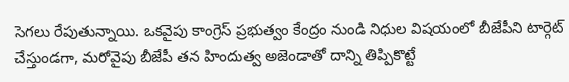సెగలు రేపుతున్నాయి. ఒకవైపు కాంగ్రెస్ ప్రభుత్వం కేంద్రం నుండి నిధుల విషయంలో బీజేపీని టార్గెట్ చేస్తుండగా, మరోవైపు బీజేపీ తన హిందుత్వ అజెండాతో దాన్ని తిప్పికొట్టే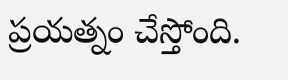ప్రయత్నం చేస్తోంది.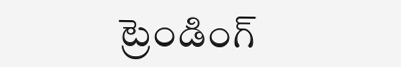ట్రెండింగ్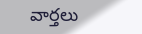వార్తలు